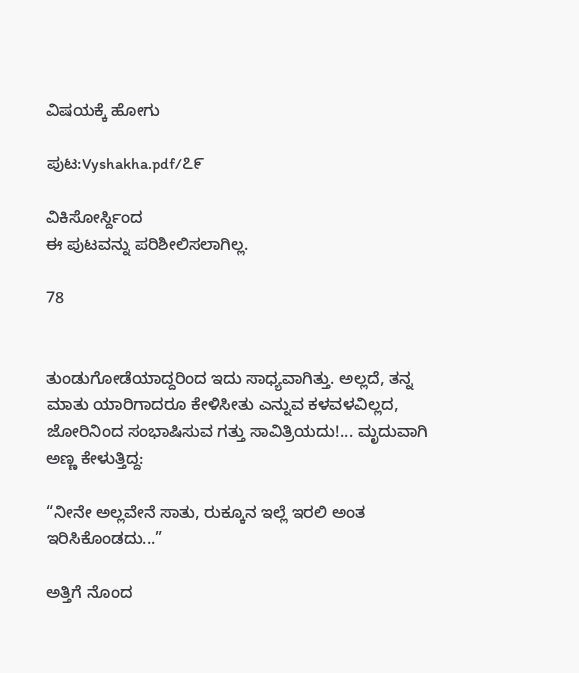ವಿಷಯಕ್ಕೆ ಹೋಗು

ಪುಟ:Vyshakha.pdf/೭೯

ವಿಕಿಸೋರ್ಸ್ದಿಂದ
ಈ ಪುಟವನ್ನು ಪರಿಶೀಲಿಸಲಾಗಿಲ್ಲ.

78


ತುಂಡುಗೋಡೆಯಾದ್ದರಿಂದ ಇದು ಸಾಧ್ಯವಾಗಿತ್ತು. ಅಲ್ಲದೆ, ತನ್ನ ಮಾತು ಯಾರಿಗಾದರೂ ಕೇಳಿಸೀತು ಎನ್ನುವ ಕಳವಳವಿಲ್ಲದ, ಜೋರಿನಿಂದ ಸಂಭಾಷಿಸುವ ಗತ್ತು ಸಾವಿತ್ರಿಯದು!... ಮೃದುವಾಗಿ ಅಣ್ಣ ಕೇಳುತ್ತಿದ್ದ:

“ನೀನೇ ಅಲ್ಲವೇನೆ ಸಾತು, ರುಕ್ಕೂನ ಇಲ್ಲೆ ಇರಲಿ ಅಂತ ಇರಿಸಿಕೊಂಡದು...”

ಅತ್ತಿಗೆ ನೊಂದ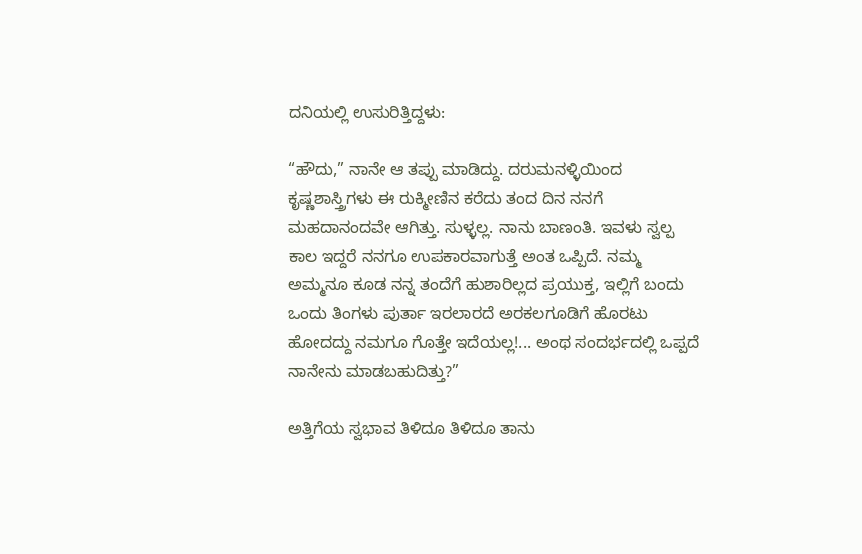ದನಿಯಲ್ಲಿ ಉಸುರಿತ್ತಿದ್ದಳು:

“ಹೌದು,” ನಾನೇ ಆ ತಪ್ಪು ಮಾಡಿದ್ದು. ದರುಮನಳ್ಳಿಯಿಂದ ಕೃಷ್ಣಶಾಸ್ತ್ರಿಗಳು ಈ ರುಕ್ಮೀಣಿನ ಕರೆದು ತಂದ ದಿನ ನನಗೆ ಮಹದಾನಂದವೇ ಆಗಿತ್ತು. ಸುಳ್ಳಲ್ಲ. ನಾನು ಬಾಣಂತಿ. ಇವಳು ಸ್ವಲ್ಪ ಕಾಲ ಇದ್ದರೆ ನನಗೂ ಉಪಕಾರವಾಗುತ್ತೆ ಅಂತ ಒಪ್ಪಿದೆ. ನಮ್ಮ ಅಮ್ಮನೂ ಕೂಡ ನನ್ನ ತಂದೆಗೆ ಹುಶಾರಿಲ್ಲದ ಪ್ರಯುಕ್ತ, ಇಲ್ಲಿಗೆ ಬಂದು ಒಂದು ತಿಂಗಳು ಪುರ್ತಾ ಇರಲಾರದೆ ಅರಕಲಗೂಡಿಗೆ ಹೊರಟು ಹೋದದ್ದು ನಮಗೂ ಗೊತ್ತೇ ಇದೆಯಲ್ಲ!... ಅಂಥ ಸಂದರ್ಭದಲ್ಲಿ ಒಪ್ಪದೆ ನಾನೇನು ಮಾಡಬಹುದಿತ್ತು?”

ಅತ್ತಿಗೆಯ ಸ್ವಭಾವ ತಿಳಿದೂ ತಿಳಿದೂ ತಾನು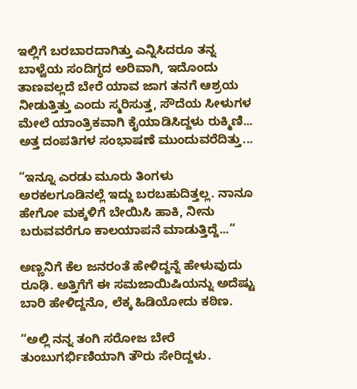ಇಲ್ಲಿಗೆ ಬರಬಾರದಾಗಿತ್ತು ಎನ್ನಿಸಿದರೂ ತನ್ನ ಬಾಳ್ವೆಯ ಸಂದಿಗ್ಧದ ಅರಿವಾಗಿ, ಇದೊಂದು ತಾಣವಲ್ಲದೆ ಬೇರೆ ಯಾವ ಜಾಗ ತನಗೆ ಆಶ್ರಯ ನೀಡುತ್ತಿತ್ತು ಎಂದು ಸ್ಮರಿಸುತ್ತ, ಸೌದೆಯ ಸೀಳುಗಳ ಮೇಲೆ ಯಾಂತ್ರಿಕವಾಗಿ ಕೈಯಾಡಿಸಿದ್ದಳು ರುಕ್ಮಿಣಿ... ಅತ್ತ ದಂಪತಿಗಳ ಸಂಭಾಷಣೆ ಮುಂದುವರೆದಿತ್ತು...

“ಇನ್ನೂ ಎರಡು ಮೂರು ತಿಂಗಳು ಅರಕಲಗೂಡಿನಲ್ಲೆ ಇದ್ದು ಬರಬಹುದಿತ್ತಲ್ಲ. ನಾನೂ ಹೇಗೋ ಮಕ್ಕಳಿಗೆ ಬೇಯಿಸಿ ಹಾಕಿ, ನೀನು ಬರುವವರೆಗೂ ಕಾಲಯಾಪನೆ ಮಾಡುತ್ತಿದ್ದೆ...”

ಅಣ್ಣನಿಗೆ ಕೆಲ ಜನರಂತೆ ಹೇಳಿದ್ದನ್ನೆ ಹೇಳುವುದು ರೂಢಿ. ಅತ್ತಿಗೆಗೆ ಈ ಸಮಜಾಯಿಷಿಯನ್ನು ಅದೆಷ್ಟು ಬಾರಿ ಹೇಳಿದ್ದನೊ, ಲೆಕ್ಕ ಹಿಡಿಯೋದು ಕಠಿಣ.

“ಅಲ್ಲಿ ನನ್ನ ತಂಗಿ ಸರೋಜ ಬೇರೆ ತುಂಬುಗರ್ಭಿಣಿಯಾಗಿ ತೌರು ಸೇರಿದ್ದಳು.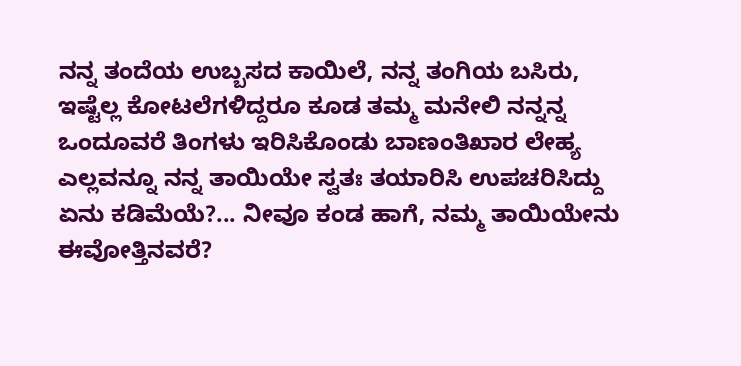ನನ್ನ ತಂದೆಯ ಉಬ್ಬಸದ ಕಾಯಿಲೆ, ನನ್ನ ತಂಗಿಯ ಬಸಿರು, ಇಷ್ಟೆಲ್ಲ ಕೋಟಲೆಗಳಿದ್ದರೂ ಕೂಡ ತಮ್ಮ ಮನೇಲಿ ನನ್ನನ್ನ ಒಂದೂವರೆ ತಿಂಗಳು ಇರಿಸಿಕೊಂಡು ಬಾಣಂತಿಖಾರ ಲೇಹ್ಯ ಎಲ್ಲವನ್ನೂ ನನ್ನ ತಾಯಿಯೇ ಸ್ವತಃ ತಯಾರಿಸಿ ಉಪಚರಿಸಿದ್ದು ಏನು ಕಡಿಮೆಯೆ?... ನೀವೂ ಕಂಡ ಹಾಗೆ, ನಮ್ಮ ತಾಯಿಯೇನು ಈವೋತ್ತಿನವರೆ?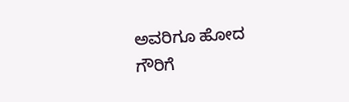ಅವರಿಗೂ ಹೋದ ಗೌರಿಗೆ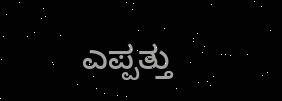ಎಪ್ಪತ್ತು